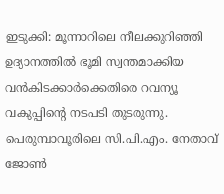ഇടുക്കി: മൂന്നാറിലെ നീലക്കുറിഞ്ഞി ഉദ്യാനത്തില്‍ ഭൂമി സ്വന്തമാക്കിയ വന്‍കിടക്കാര്‍ക്കെതിരെ റവന്യൂ വകുപ്പിന്റെ നടപടി തുടരുന്നു. പെരുമ്പാവൂരിലെ സി.പി.എം. നേതാവ് ജോണ്‍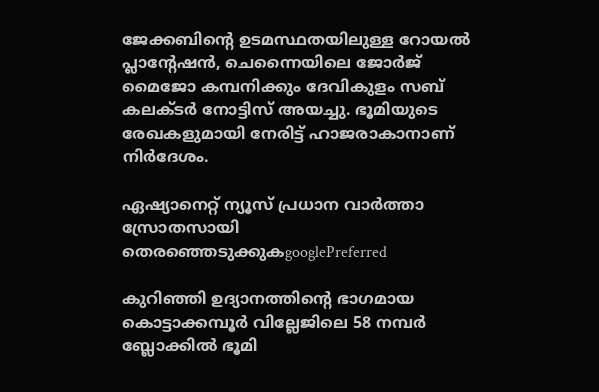ജേക്കബിന്റെ ഉടമസ്ഥതയിലുള്ള റോയല്‍ പ്ലാന്റേഷന്‍, ചെന്നൈയിലെ ജോര്‍ജ് മൈജോ കമ്പനിക്കും ദേവികുളം സബ് കലക്ടര്‍ നോട്ടിസ് അയച്ചു. ഭൂമിയുടെ രേഖകളുമായി നേരിട്ട് ഹാജരാകാനാണ് നിര്‍ദേശം.

ഏഷ്യാനെറ്റ് ന്യൂസ് പ്രധാന വാർത്താ സ്രോതസായി തെരഞ്ഞെടുക്കുകgooglePreferred

കുറിഞ്ഞി ഉദ്യാനത്തിന്റെ ഭാഗമായ കൊട്ടാക്കമ്പൂര്‍ വില്ലേജിലെ 58 നമ്പര്‍ ബ്ലോക്കില്‍ ഭൂമി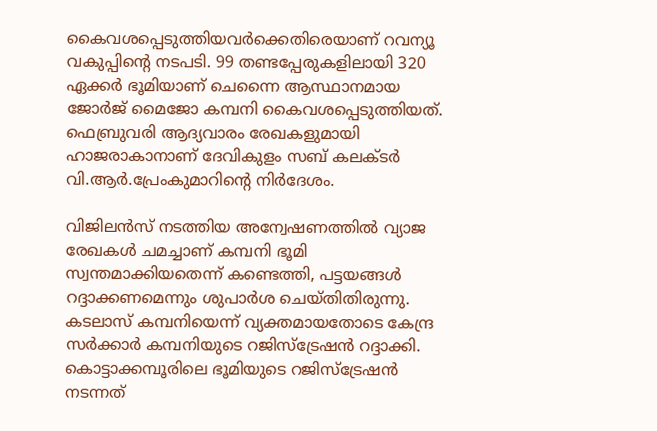കൈവശപ്പെടുത്തിയവര്‍ക്കെതിരെയാണ് റവന്യൂ വകുപ്പിന്റെ നടപടി. 99 തണ്ടപ്പേരുകളിലായി 320 ഏക്കര്‍ ഭൂമിയാണ് ചെന്നൈ ആസ്ഥാനമായ ജോര്‍ജ് മൈജോ കമ്പനി കൈവശപ്പെടുത്തിയത്. ഫെബ്രുവരി ആദ്യവാരം രേഖകളുമായി ഹാജരാകാനാണ് ദേവികുളം സബ് കലക്ടര്‍ വി.ആര്‍.പ്രേംകുമാറിന്റെ നിര്‍ദേശം.

വിജിലന്‍സ് നടത്തിയ അന്വേഷണത്തില്‍ വ്യാജ രേഖകള്‍ ചമച്ചാണ് കമ്പനി ഭൂമി സ്വന്തമാക്കിയതെന്ന് കണ്ടെത്തി, പട്ടയങ്ങള്‍ റദ്ദാക്കണമെന്നും ശുപാര്‍ശ ചെയ്തിതിരുന്നു. കടലാസ് കമ്പനിയെന്ന് വ്യക്തമായതോടെ കേന്ദ്ര സര്‍ക്കാര്‍ കമ്പനിയുടെ റജിസ്‌ട്രേഷന്‍ റദ്ദാക്കി. കൊട്ടാക്കമ്പൂരിലെ ഭൂമിയുടെ റജിസ്‌ട്രേഷന്‍ നടന്നത്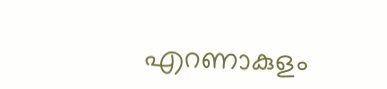എറണാകുളം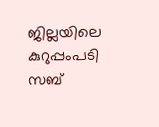ജില്ലയിലെ കുറുപ്പംപടി സബ്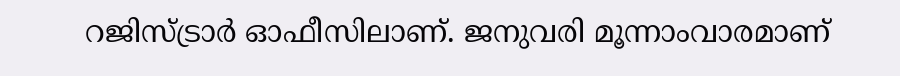റജിസ്ട്രാര്‍ ഓഫീസിലാണ്. ജനുവരി മൂന്നാംവാരമാണ്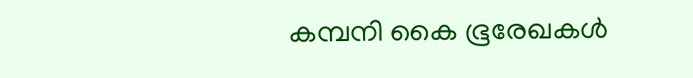കമ്പനി കൈ ഭൂരേഖകള്‍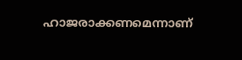ഹാജരാക്കണമെന്നാണ്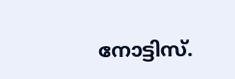നോട്ടിസ്.